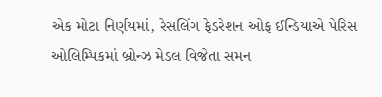એક મોટા નિર્ણયમાં, રેસલિંગ ફેડરેશન ઓફ ઈન્ડિયાએ પેરિસ ઓલિમ્પિકમાં બ્રોન્ઝ મેડલ વિજેતા સમન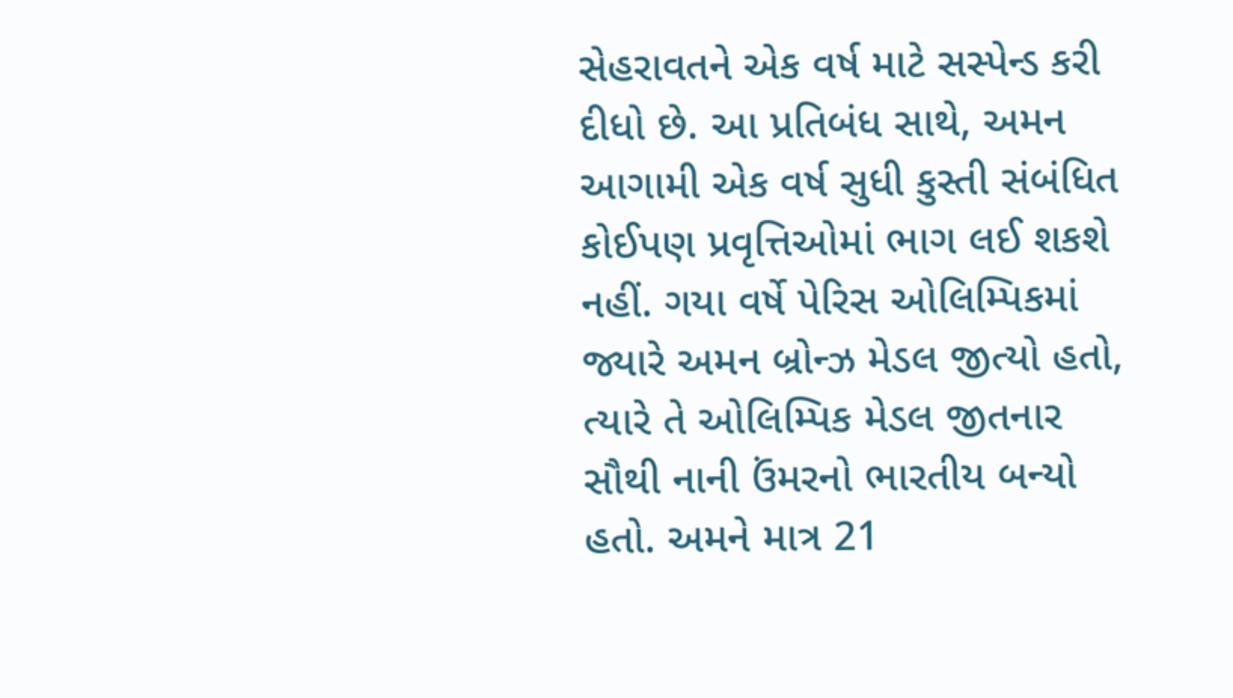સેહરાવતને એક વર્ષ માટે સસ્પેન્ડ કરી દીધો છે. આ પ્રતિબંધ સાથે, અમન આગામી એક વર્ષ સુધી કુસ્તી સંબંધિત કોઈપણ પ્રવૃત્તિઓમાં ભાગ લઈ શકશે નહીં. ગયા વર્ષે પેરિસ ઓલિમ્પિકમાં જ્યારે અમન બ્રોન્ઝ મેડલ જીત્યો હતો, ત્યારે તે ઓલિમ્પિક મેડલ જીતનાર સૌથી નાની ઉંમરનો ભારતીય બન્યો હતો. અમને માત્ર 21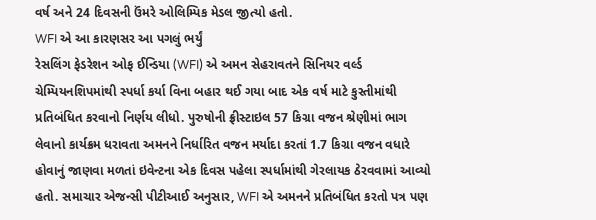વર્ષ અને 24 દિવસની ઉંમરે ઓલિમ્પિક મેડલ જીત્યો હતો.
WFI એ આ કારણસર આ પગલું ભર્યું
રેસલિંગ ફેડરેશન ઓફ ઈન્ડિયા (WFI) એ અમન સેહરાવતને સિનિયર વર્લ્ડ ચેમ્પિયનશિપમાંથી સ્પર્ધા કર્યા વિના બહાર થઈ ગયા બાદ એક વર્ષ માટે કુસ્તીમાંથી પ્રતિબંધિત કરવાનો નિર્ણય લીધો. પુરુષોની ફ્રીસ્ટાઇલ 57 કિગ્રા વજન શ્રેણીમાં ભાગ લેવાનો કાર્યક્રમ ધરાવતા અમનને નિર્ધારિત વજન મર્યાદા કરતાં 1.7 કિગ્રા વજન વધારે હોવાનું જાણવા મળતાં ઇવેન્ટના એક દિવસ પહેલા સ્પર્ધામાંથી ગેરલાયક ઠેરવવામાં આવ્યો હતો. સમાચાર એજન્સી પીટીઆઈ અનુસાર, WFI એ અમનને પ્રતિબંધિત કરતો પત્ર પણ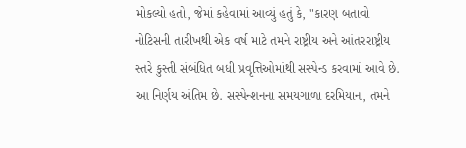મોકલ્યો હતો, જેમાં કહેવામાં આવ્યું હતું કે, "કારણ બતાવો નોટિસની તારીખથી એક વર્ષ માટે તમને રાષ્ટ્રીય અને આંતરરાષ્ટ્રીય સ્તરે કુસ્તી સંબંધિત બધી પ્રવૃત્તિઓમાંથી સસ્પેન્ડ કરવામાં આવે છે. આ નિર્ણય અંતિમ છે. સસ્પેન્શનના સમયગાળા દરમિયાન, તમને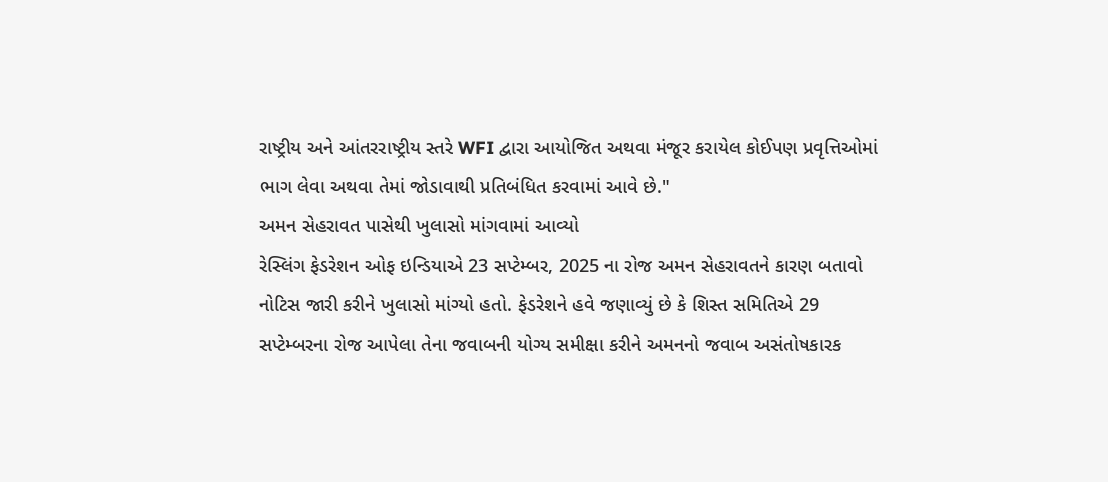રાષ્ટ્રીય અને આંતરરાષ્ટ્રીય સ્તરે WFI દ્વારા આયોજિત અથવા મંજૂર કરાયેલ કોઈપણ પ્રવૃત્તિઓમાં ભાગ લેવા અથવા તેમાં જોડાવાથી પ્રતિબંધિત કરવામાં આવે છે."
અમન સેહરાવત પાસેથી ખુલાસો માંગવામાં આવ્યો
રેસ્લિંગ ફેડરેશન ઓફ ઇન્ડિયાએ 23 સપ્ટેમ્બર, 2025 ના રોજ અમન સેહરાવતને કારણ બતાવો નોટિસ જારી કરીને ખુલાસો માંગ્યો હતો. ફેડરેશને હવે જણાવ્યું છે કે શિસ્ત સમિતિએ 29 સપ્ટેમ્બરના રોજ આપેલા તેના જવાબની યોગ્ય સમીક્ષા કરીને અમનનો જવાબ અસંતોષકારક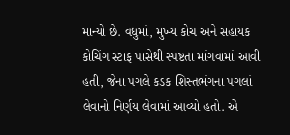માન્યો છે. વધુમાં, મુખ્ય કોચ અને સહાયક કોચિંગ સ્ટાફ પાસેથી સ્પષ્ટતા માંગવામાં આવી હતી, જેના પગલે કડક શિસ્તભંગના પગલાં લેવાનો નિર્ણય લેવામાં આવ્યો હતો. એ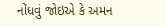નોંધવું જોઇએ કે અમન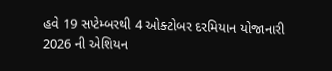હવે 19 સપ્ટેમ્બરથી 4 ઓક્ટોબર દરમિયાન યોજાનારી 2026 ની એશિયન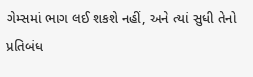ગેમ્સમાં ભાગ લઈ શકશે નહીં, અને ત્યાં સુધી તેનો પ્રતિબંધ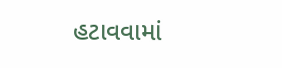હટાવવામાં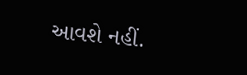આવશે નહીં.